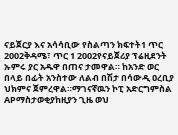ናይጀርያ እና አሳሳቢው የስልጣን ክፍተት1 ጥር 2002ቅዳሜ፣ ጥር 1 2002የናይጀሪያ ፕሬዚደንት ኡምሩ ያር አዱዋ በጠና ታመዋል። ከአንድ ወር በላይ በፊት አንስተው ለልብ በሽታ በሳውዲ ዐረቢያ ህክምና ጀምረዋል።ማገናኛዉን ኮፒ አድርግምስል APማስታወቂያከዚያን ጊዜ ወህ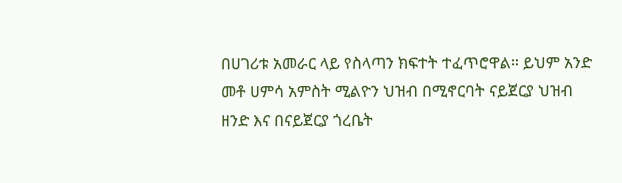በሀገሪቱ አመራር ላይ የስላጣን ክፍተት ተፈጥሮዋል። ይህም አንድ መቶ ሀምሳ አምስት ሚልዮን ህዝብ በሚኖርባት ናይጀርያ ህዝብ ዘንድ እና በናይጀርያ ጎረቤት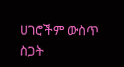ሀገሮችም ውስጥ ስጋት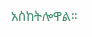አስከትሎዋል።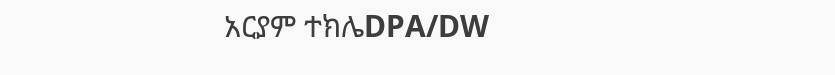አርያም ተክሌDPA/DW